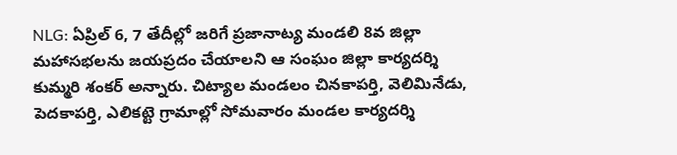NLG: ఏప్రిల్ 6, 7 తేదీల్లో జరిగే ప్రజానాట్య మండలి 8వ జిల్లా మహాసభలను జయప్రదం చేయాలని ఆ సంఘం జిల్లా కార్యదర్శి కుమ్మరి శంకర్ అన్నారు. చిట్యాల మండలం చినకాపర్తి, వెలిమినేడు, పెదకాపర్తి, ఎలికట్టె గ్రామాల్లో సోమవారం మండల కార్యదర్శి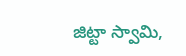జిట్టా స్వామి,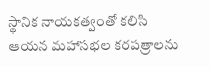స్థానిక నాయకత్వంతో కలిసి ఆయన మహాసభల కరపత్రాలను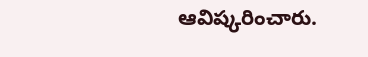ఆవిష్కరించారు.